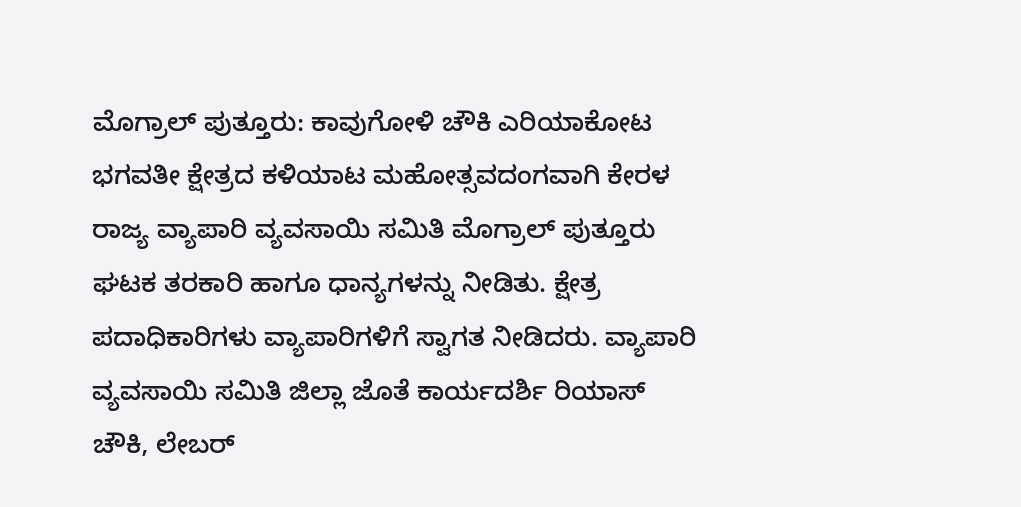ಮೊಗ್ರಾಲ್ ಪುತ್ತೂರು: ಕಾವುಗೋಳಿ ಚೌಕಿ ಎರಿಯಾಕೋಟ ಭಗವತೀ ಕ್ಷೇತ್ರದ ಕಳಿಯಾಟ ಮಹೋತ್ಸವದಂಗವಾಗಿ ಕೇರಳ ರಾಜ್ಯ ವ್ಯಾಪಾರಿ ವ್ಯವಸಾಯಿ ಸಮಿತಿ ಮೊಗ್ರಾಲ್ ಪುತ್ತೂರು ಘಟಕ ತರಕಾರಿ ಹಾಗೂ ಧಾನ್ಯಗಳನ್ನು ನೀಡಿತು. ಕ್ಷೇತ್ರ ಪದಾಧಿಕಾರಿಗಳು ವ್ಯಾಪಾರಿಗಳಿಗೆ ಸ್ವಾಗತ ನೀಡಿದರು. ವ್ಯಾಪಾರಿ ವ್ಯವಸಾಯಿ ಸಮಿತಿ ಜಿಲ್ಲಾ ಜೊತೆ ಕಾರ್ಯದರ್ಶಿ ರಿಯಾಸ್ ಚೌಕಿ, ಲೇಬರ್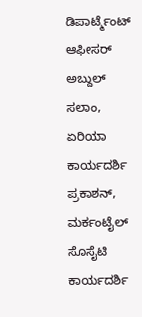ಡಿಪಾರ್ಟ್ಮೆಂಟ್ ಆಫೀಸರ್ ಅಬ್ದುಲ್ ಸಲಾಂ, ಏರಿಯಾ ಕಾರ್ಯದರ್ಶಿ ಪ್ರಕಾಶನ್, ಮರ್ಕಂಟೈಲ್ ಸೊಸೈಟಿ ಕಾರ್ಯದರ್ಶಿ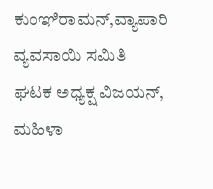ಕುಂಞಿರಾಮನ್,ವ್ಯಾಪಾರಿ ವ್ಯವಸಾಯಿ ಸಮಿತಿ ಘಟಕ ಅಧ್ಯಕ್ಷ ವಿಜಯನ್, ಮಹಿಳಾ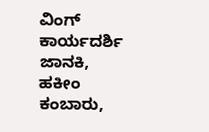ವಿಂಗ್ ಕಾರ್ಯದರ್ಶಿ ಜಾನಕಿ, ಹಕೀಂ ಕಂಬಾರು,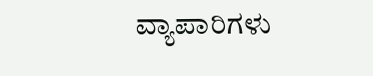ವ್ಯಾಪಾರಿಗಳು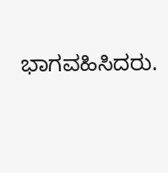ಭಾಗವಹಿಸಿದರು.